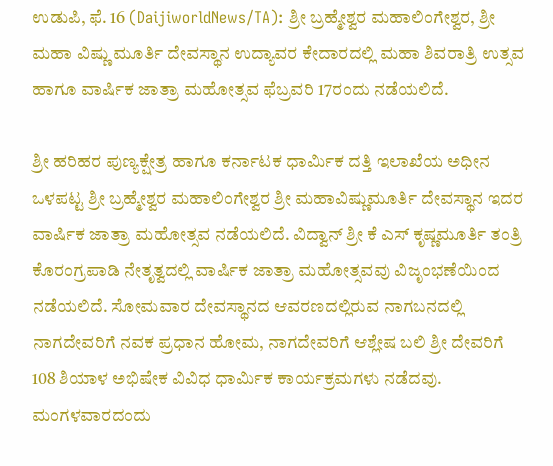ಉಡುಪಿ, ಫೆ. 16 (DaijiworldNews/TA): ಶ್ರೀ ಬ್ರಹ್ಮೇಶ್ವರ ಮಹಾಲಿಂಗೇಶ್ವರ, ಶ್ರೀ ಮಹಾ ವಿಷ್ಣು ಮೂರ್ತಿ ದೇವಸ್ಥಾನ ಉದ್ಯಾವರ ಕೇದಾರದಲ್ಲಿ ಮಹಾ ಶಿವರಾತ್ರಿ ಉತ್ಸವ ಹಾಗೂ ವಾರ್ಷಿಕ ಜಾತ್ರಾ ಮಹೋತ್ಸವ ಫೆಬ್ರವರಿ 17ರಂದು ನಡೆಯಲಿದೆ.

ಶ್ರೀ ಹರಿಹರ ಪುಣ್ಯಕ್ಷೇತ್ರ ಹಾಗೂ ಕರ್ನಾಟಕ ಧಾರ್ಮಿಕ ದತ್ತಿ ಇಲಾಖೆಯ ಅಧೀನ ಒಳಪಟ್ಟ ಶ್ರೀ ಬ್ರಹ್ಮೇಶ್ವರ ಮಹಾಲಿಂಗೇಶ್ವರ ಶ್ರೀ ಮಹಾವಿಷ್ಣುಮೂರ್ತಿ ದೇವಸ್ಥಾನ ಇದರ ವಾರ್ಷಿಕ ಜಾತ್ರಾ ಮಹೋತ್ಸವ ನಡೆಯಲಿದೆ. ವಿದ್ವಾನ್ ಶ್ರೀ ಕೆ ಎಸ್ ಕೃಷ್ಣಮೂರ್ತಿ ತಂತ್ರಿ ಕೊರಂಗ್ರಪಾಡಿ ನೇತೃತ್ವದಲ್ಲಿ ವಾರ್ಷಿಕ ಜಾತ್ರಾ ಮಹೋತ್ಸವವು ವಿಜೃಂಭಣೆಯಿಂದ ನಡೆಯಲಿದೆ. ಸೋಮವಾರ ದೇವಸ್ಥಾನದ ಆವರಣದಲ್ಲಿರುವ ನಾಗಬನದಲ್ಲಿ ನಾಗದೇವರಿಗೆ ನವಕ ಪ್ರಧಾನ ಹೋಮ, ನಾಗದೇವರಿಗೆ ಆಶ್ಲೇಷ ಬಲಿ ಶ್ರೀ ದೇವರಿಗೆ 108 ಶಿಯಾಳ ಅಭಿಷೇಕ ವಿವಿಧ ಧಾರ್ಮಿಕ ಕಾರ್ಯಕ್ರಮಗಳು ನಡೆದವು. ಮಂಗಳವಾರದಂದು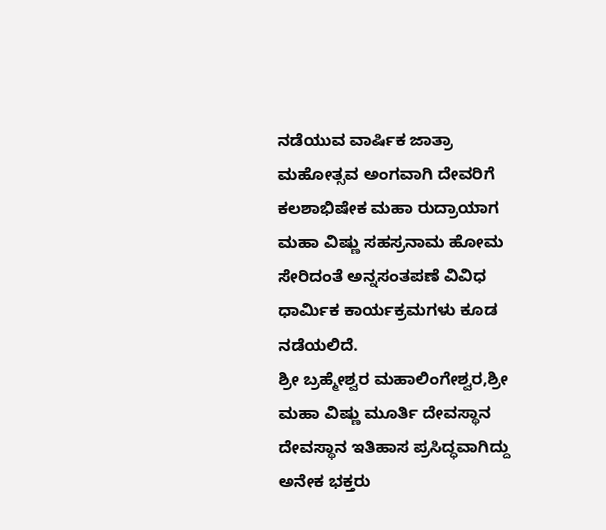ನಡೆಯುವ ವಾರ್ಷಿಕ ಜಾತ್ರಾ ಮಹೋತ್ಸವ ಅಂಗವಾಗಿ ದೇವರಿಗೆ ಕಲಶಾಭಿಷೇಕ ಮಹಾ ರುದ್ರಾಯಾಗ ಮಹಾ ವಿಷ್ಣು ಸಹಸ್ರನಾಮ ಹೋಮ ಸೇರಿದಂತೆ ಅನ್ನಸಂತಪಣೆ ವಿವಿಧ ಧಾರ್ಮಿಕ ಕಾರ್ಯಕ್ರಮಗಳು ಕೂಡ ನಡೆಯಲಿದೆ.
ಶ್ರೀ ಬ್ರಹ್ಮೇಶ್ವರ ಮಹಾಲಿಂಗೇಶ್ವರ,ಶ್ರೀ ಮಹಾ ವಿಷ್ಣು ಮೂರ್ತಿ ದೇವಸ್ಥಾನ ದೇವಸ್ಥಾನ ಇತಿಹಾಸ ಪ್ರಸಿದ್ಧವಾಗಿದ್ದು ಅನೇಕ ಭಕ್ತರು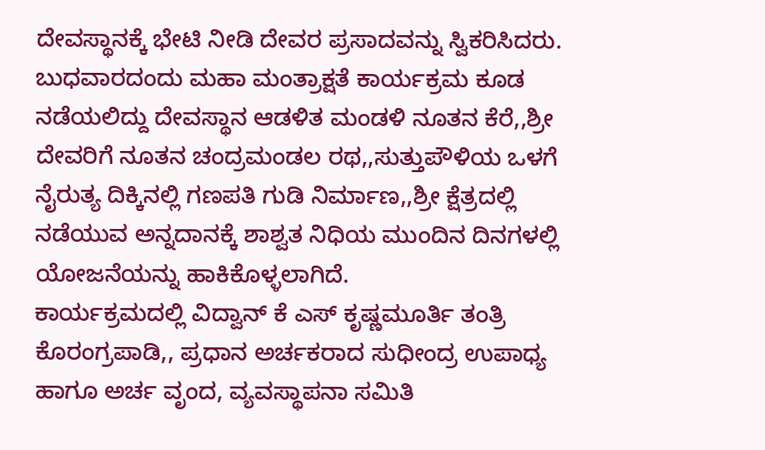ದೇವಸ್ಥಾನಕ್ಕೆ ಭೇಟಿ ನೀಡಿ ದೇವರ ಪ್ರಸಾದವನ್ನು ಸ್ವಿಕರಿಸಿದರು. ಬುಧವಾರದಂದು ಮಹಾ ಮಂತ್ರಾಕ್ಷತೆ ಕಾರ್ಯಕ್ರಮ ಕೂಡ ನಡೆಯಲಿದ್ದು ದೇವಸ್ಥಾನ ಆಡಳಿತ ಮಂಡಳಿ ನೂತನ ಕೆರೆ,,ಶ್ರೀ ದೇವರಿಗೆ ನೂತನ ಚಂದ್ರಮಂಡಲ ರಥ,,ಸುತ್ತುಪೌಳಿಯ ಒಳಗೆ ನೈರುತ್ಯ ದಿಕ್ಕಿನಲ್ಲಿ ಗಣಪತಿ ಗುಡಿ ನಿರ್ಮಾಣ,,ಶ್ರೀ ಕ್ಷೆತ್ರದಲ್ಲಿ ನಡೆಯುವ ಅನ್ನದಾನಕ್ಕೆ ಶಾಶ್ವತ ನಿಧಿಯ ಮುಂದಿನ ದಿನಗಳಲ್ಲಿ ಯೋಜನೆಯನ್ನು ಹಾಕಿಕೊಳ್ಳಲಾಗಿದೆ.
ಕಾರ್ಯಕ್ರಮದಲ್ಲಿ ವಿದ್ವಾನ್ ಕೆ ಎಸ್ ಕೃಷ್ಣಮೂರ್ತಿ ತಂತ್ರಿ ಕೊರಂಗ್ರಪಾಡಿ,, ಪ್ರಧಾನ ಅರ್ಚಕರಾದ ಸುಧೀಂದ್ರ ಉಪಾಧ್ಯ ಹಾಗೂ ಅರ್ಚ ವೃಂದ, ವ್ಯವಸ್ಥಾಪನಾ ಸಮಿತಿ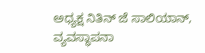ಅಧ್ಯಕ್ಷ ನಿತಿನ್ ಜೆ ಸಾಲಿಯಾನ್, ವ್ಯವಸ್ಥಾಪನಾ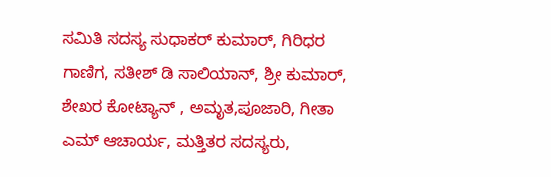ಸಮಿತಿ ಸದಸ್ಯ ಸುಧಾಕರ್ ಕುಮಾರ್, ಗಿರಿಧರ ಗಾಣಿಗ, ಸತೀಶ್ ಡಿ ಸಾಲಿಯಾನ್, ಶ್ರೀ ಕುಮಾರ್, ಶೇಖರ ಕೋಟ್ಯಾನ್ , ಅಮೃತ,ಪೂಜಾರಿ, ಗೀತಾ ಎಮ್ ಆಚಾರ್ಯ, ಮತ್ತಿತರ ಸದಸ್ಯರು,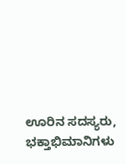ಊರಿನ ಸದಸ್ಯರು, ಭಕ್ತಾಭಿಮಾನಿಗಳು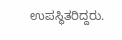ಉಪಸ್ಥಿತರಿದ್ದರು.